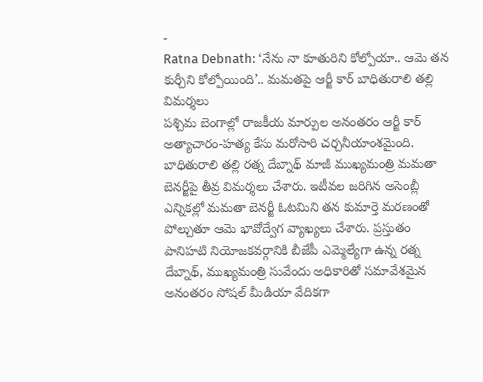-
Ratna Debnath: ‘నేను నా కూతురిని కోల్పోయా.. ఆమె తన కుర్చీని కోల్పోయింది’.. మమతపై ఆర్జీ కార్ బాధితురాలి తల్లి విమర్శలు
పశ్చిమ బెంగాల్లో రాజకీయ మార్పుల అనంతరం ఆర్జీ కార్ అత్యాచారం-హత్య కేసు మరోసారి చర్చనీయాంశమైంది. బాధితురాలి తల్లి రత్న దేబ్నాథ్ మాజీ ముఖ్యమంత్రి మమతా బెనర్జీపై తీవ్ర విమర్శలు చేశారు. ఇటీవల జరిగిన అసెంబ్లీ ఎన్నికల్లో మమతా బెనర్జీ ఓటమిని తన కుమార్తె మరణంతో పోల్చుతూ ఆమె భావోద్వేగ వ్యాఖ్యలు చేశారు. ప్రస్తుతం పానిహటి నియోజకవర్గానికి బీజేపీ ఎమ్మెల్యేగా ఉన్న రత్న దేబ్నాథ్, ముఖ్యమంత్రి సువేందు అధికారితో సమావేశమైన అనంతరం సోషల్ మీడియా వేదికగా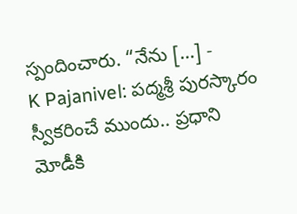స్పందించారు. “నేను […] -
K Pajanivel: పద్మశ్రీ పురస్కారం స్వీకరించే ముందు.. ప్రధాని మోడీకి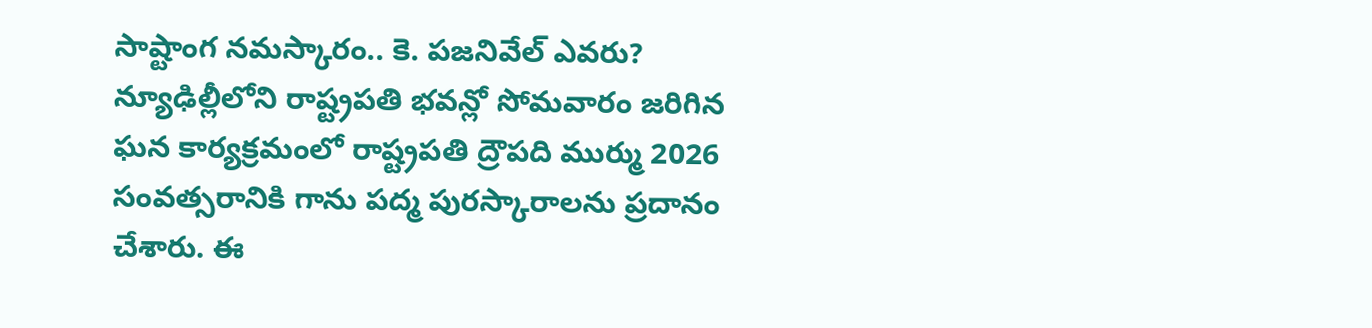సాష్టాంగ నమస్కారం.. కె. పజనివేల్ ఎవరు?
న్యూఢిల్లీలోని రాష్ట్రపతి భవన్లో సోమవారం జరిగిన ఘన కార్యక్రమంలో రాష్ట్రపతి ద్రౌపది ముర్ము 2026 సంవత్సరానికి గాను పద్మ పురస్కారాలను ప్రదానం చేశారు. ఈ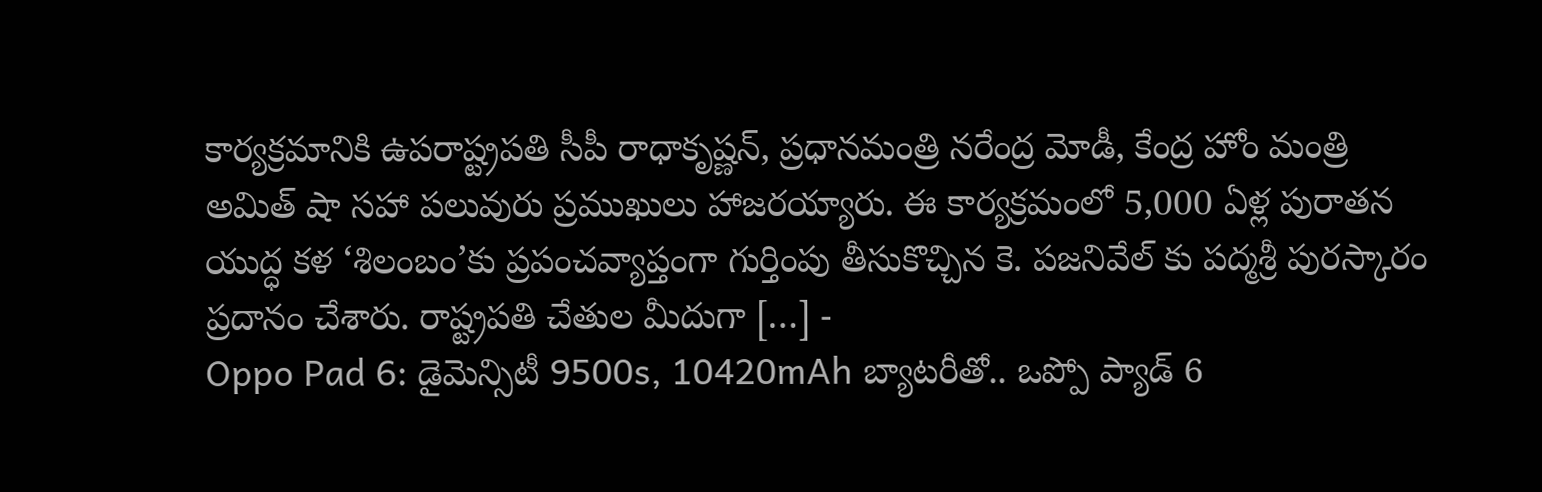కార్యక్రమానికి ఉపరాష్ట్రపతి సీపీ రాధాకృష్ణన్, ప్రధానమంత్రి నరేంద్ర మోడీ, కేంద్ర హోం మంత్రి అమిత్ షా సహా పలువురు ప్రముఖులు హాజరయ్యారు. ఈ కార్యక్రమంలో 5,000 ఏళ్ల పురాతన యుద్ధ కళ ‘శిలంబం’కు ప్రపంచవ్యాప్తంగా గుర్తింపు తీసుకొచ్చిన కె. పజనివేల్ కు పద్మశ్రీ పురస్కారం ప్రదానం చేశారు. రాష్ట్రపతి చేతుల మీదుగా […] -
Oppo Pad 6: డైమెన్సిటీ 9500s, 10420mAh బ్యాటరీతో.. ఒప్పో ప్యాడ్ 6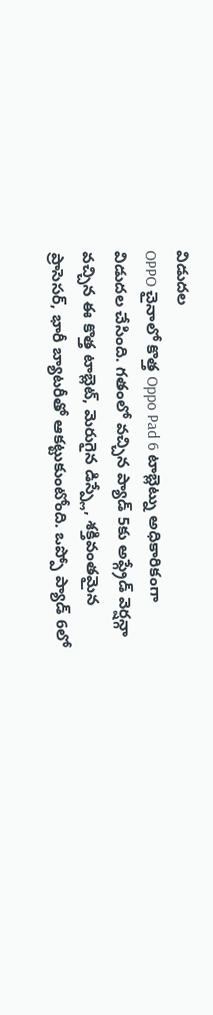విడుదల
OPPO చైనాలో కొత్త Oppo Pad 6 టాబ్లెట్ను అధికారికంగా విడుదల చేసింది. గతంలో వచ్చిన ప్యాడ్ 5కు అప్గ్రేడ్ వెర్షన్గా వచ్చిన ఈ కొత్త టాబ్లెట్, మెరుగైన డిస్ప్లే, శక్తివంతమైన ప్రాసెసర్, భారీ బ్యాటరీతో ఆకట్టుకుంటోంది. ఒప్పో ప్యాడ్ 6లో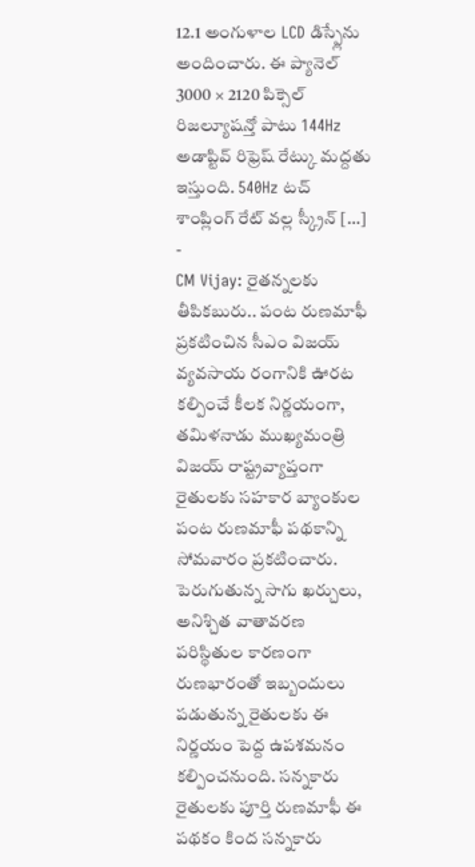12.1 అంగుళాల LCD డిస్ప్లేను అందించారు. ఈ ప్యానెల్ 3000 × 2120 పిక్సెల్ రిజల్యూషన్తో పాటు 144Hz అడాప్టివ్ రిఫ్రెష్ రేట్కు మద్దతు ఇస్తుంది. 540Hz టచ్ శాంప్లింగ్ రేట్ వల్ల స్క్రీన్ […] -
CM Vijay: రైతన్నలకు తీపికబురు.. పంట రుణమాఫీ ప్రకటించిన సీఎం విజయ్
వ్యవసాయ రంగానికి ఊరట కల్పించే కీలక నిర్ణయంగా, తమిళనాడు ముఖ్యమంత్రి విజయ్ రాష్ట్రవ్యాప్తంగా రైతులకు సహకార బ్యాంకుల పంట రుణమాఫీ పథకాన్ని సోమవారం ప్రకటించారు. పెరుగుతున్న సాగు ఖర్చులు, అనిశ్చిత వాతావరణ పరిస్థితుల కారణంగా రుణభారంతో ఇబ్బందులు పడుతున్న రైతులకు ఈ నిర్ణయం పెద్ద ఉపశమనం కల్పించనుంది. సన్నకారు రైతులకు పూర్తి రుణమాఫీ ఈ పథకం కింద సన్నకారు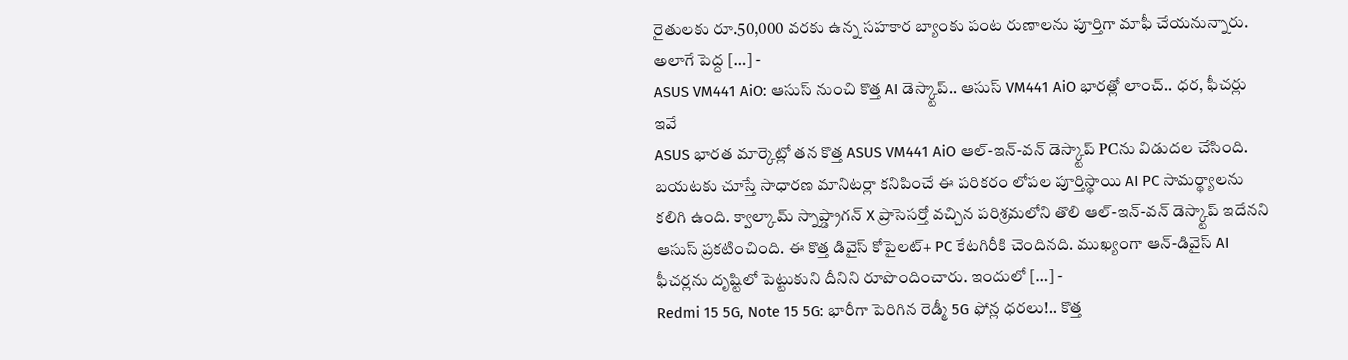రైతులకు రూ.50,000 వరకు ఉన్న సహకార బ్యాంకు పంట రుణాలను పూర్తిగా మాఫీ చేయనున్నారు. అలాగే పెద్ద […] -
ASUS VM441 AiO: ఆసుస్ నుంచి కొత్త AI డెస్క్టాప్.. ఆసుస్ VM441 AiO భారత్లో లాంచ్.. ధర, ఫీచర్లు ఇవే
ASUS భారత మార్కెట్లో తన కొత్త ASUS VM441 AiO ఆల్-ఇన్-వన్ డెస్క్టాప్ PCను విడుదల చేసింది. బయటకు చూస్తే సాధారణ మానిటర్లా కనిపించే ఈ పరికరం లోపల పూర్తిస్థాయి AI PC సామర్థ్యాలను కలిగి ఉంది. క్వాల్కామ్ స్నాప్డ్రాగన్ X ప్రాసెసర్తో వచ్చిన పరిశ్రమలోని తొలి ఆల్-ఇన్-వన్ డెస్క్టాప్ ఇదేనని ఆసుస్ ప్రకటించింది. ఈ కొత్త డివైస్ కోపైలట్+ PC కేటగిరీకి చెందినది. ముఖ్యంగా ఆన్-డివైస్ AI ఫీచర్లను దృష్టిలో పెట్టుకుని దీనిని రూపొందించారు. ఇందులో […] -
Redmi 15 5G, Note 15 5G: భారీగా పెరిగిన రెడ్మీ 5G ఫోన్ల ధరలు!.. కొత్త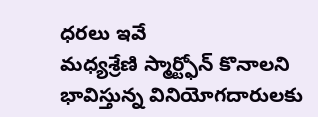ధరలు ఇవే
మధ్యశ్రేణి స్మార్ట్ఫోన్ కొనాలని భావిస్తున్న వినియోగదారులకు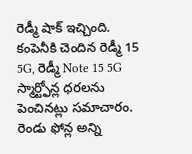రెడ్మీ షాక్ ఇచ్చింది. కంపెనీకి చెందిన రెడ్మీ 15 5G, రెడ్మీ Note 15 5G స్మార్ట్ఫోన్ల ధరలను పెంచినట్లు సమాచారం. రెండు ఫోన్ల అన్ని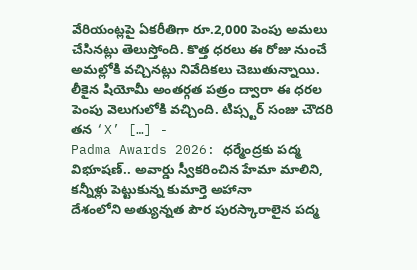వేరియంట్లపై ఏకరీతిగా రూ.2,000 పెంపు అమలు చేసినట్లు తెలుస్తోంది. కొత్త ధరలు ఈ రోజు నుంచే అమల్లోకి వచ్చినట్లు నివేదికలు చెబుతున్నాయి. లీకైన షియోమీ అంతర్గత పత్రం ద్వారా ఈ ధరల పెంపు వెలుగులోకి వచ్చింది. టిప్స్టర్ సంజు చౌదరి తన ‘X’ […] -
Padma Awards 2026: ధర్మేంద్రకు పద్మ విభూషణ్.. అవార్డు స్వీకరించిన హేమా మాలిని, కన్నీళ్లు పెట్టుకున్న కుమార్తె అహానా
దేశంలోని అత్యున్నత పౌర పురస్కారాలైన పద్మ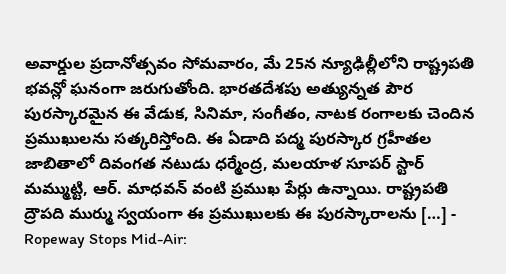అవార్డుల ప్రదానోత్సవం సోమవారం, మే 25న న్యూఢిల్లీలోని రాష్ట్రపతి భవన్లో ఘనంగా జరుగుతోంది. భారతదేశపు అత్యున్నత పౌర పురస్కారమైన ఈ వేడుక, సినిమా, సంగీతం, నాటక రంగాలకు చెందిన ప్రముఖులను సత్కరిస్తోంది. ఈ ఏడాది పద్మ పురస్కార గ్రహీతల జాబితాలో దివంగత నటుడు ధర్మేంద్ర, మలయాళ సూపర్ స్టార్ మమ్ముట్టి, ఆర్. మాధవన్ వంటి ప్రముఖ పేర్లు ఉన్నాయి. రాష్ట్రపతి ద్రౌపది ముర్ము స్వయంగా ఈ ప్రముఖులకు ఈ పురస్కారాలను […] -
Ropeway Stops Mid-Air: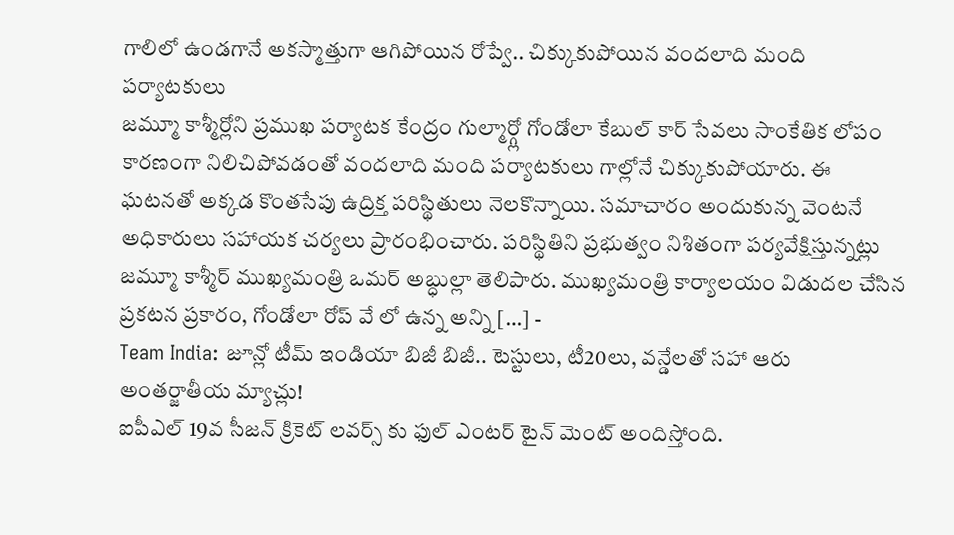గాలిలో ఉండగానే అకస్మాత్తుగా ఆగిపోయిన రోప్వే.. చిక్కుకుపోయిన వందలాది మంది పర్యాటకులు
జమ్మూ కాశ్మీర్లోని ప్రముఖ పర్యాటక కేంద్రం గుల్మార్గ్లో గోండోలా కేబుల్ కార్ సేవలు సాంకేతిక లోపం కారణంగా నిలిచిపోవడంతో వందలాది మంది పర్యాటకులు గాల్లోనే చిక్కుకుపోయారు. ఈ ఘటనతో అక్కడ కొంతసేపు ఉద్రిక్త పరిస్థితులు నెలకొన్నాయి. సమాచారం అందుకున్న వెంటనే అధికారులు సహాయక చర్యలు ప్రారంభించారు. పరిస్థితిని ప్రభుత్వం నిశితంగా పర్యవేక్షిస్తున్నట్లు జమ్మూ కాశ్మీర్ ముఖ్యమంత్రి ఒమర్ అబ్ధుల్లా తెలిపారు. ముఖ్యమంత్రి కార్యాలయం విడుదల చేసిన ప్రకటన ప్రకారం, గోండోలా రోప్ వే లో ఉన్న అన్ని […] -
Team India: జూన్లో టీమ్ ఇండియా బిజీ బిజీ.. టెస్టులు, టీ20లు, వన్డేలతో సహా ఆరు అంతర్జాతీయ మ్యాచ్లు!
ఐపీఎల్ 19వ సీజన్ క్రికెట్ లవర్స్ కు ఫుల్ ఎంటర్ టైన్ మెంట్ అందిస్తోంది.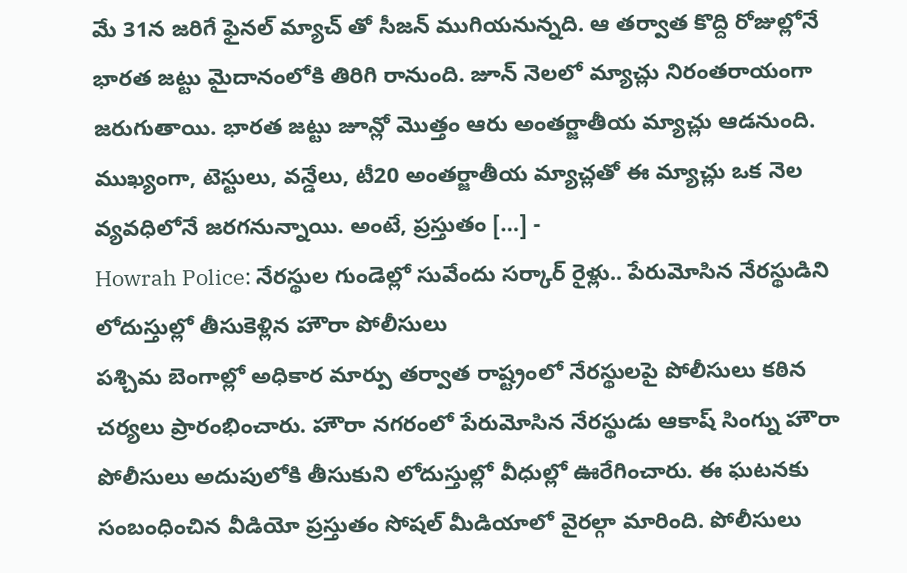మే 31న జరిగే ఫైనల్ మ్యాచ్ తో సీజన్ ముగియనున్నది. ఆ తర్వాత కొద్ది రోజుల్లోనే భారత జట్టు మైదానంలోకి తిరిగి రానుంది. జూన్ నెలలో మ్యాచ్లు నిరంతరాయంగా జరుగుతాయి. భారత జట్టు జూన్లో మొత్తం ఆరు అంతర్జాతీయ మ్యాచ్లు ఆడనుంది. ముఖ్యంగా, టెస్టులు, వన్డేలు, టీ20 అంతర్జాతీయ మ్యాచ్లతో ఈ మ్యాచ్లు ఒక నెల వ్యవధిలోనే జరగనున్నాయి. అంటే, ప్రస్తుతం […] -
Howrah Police: నేరస్థుల గుండెల్లో సువేందు సర్కార్ రైళ్లు.. పేరుమోసిన నేరస్థుడిని లోదుస్తుల్లో తీసుకెళ్లిన హౌరా పోలీసులు
పశ్చిమ బెంగాల్లో అధికార మార్పు తర్వాత రాష్ట్రంలో నేరస్థులపై పోలీసులు కఠిన చర్యలు ప్రారంభించారు. హౌరా నగరంలో పేరుమోసిన నేరస్థుడు ఆకాష్ సింగ్ను హౌరా పోలీసులు అదుపులోకి తీసుకుని లోదుస్తుల్లో వీధుల్లో ఊరేగించారు. ఈ ఘటనకు సంబంధించిన వీడియో ప్రస్తుతం సోషల్ మీడియాలో వైరల్గా మారింది. పోలీసులు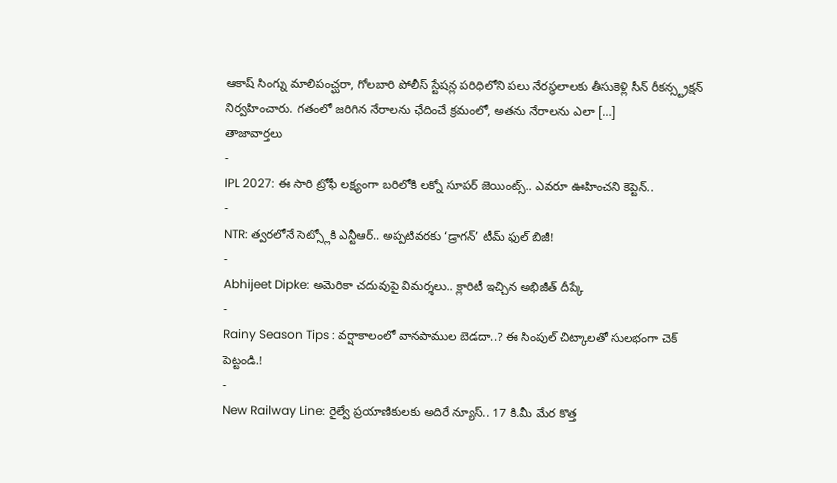ఆకాష్ సింగ్ను మాలిపంచ్ఘరా, గోలబారి పోలీస్ స్టేషన్ల పరిధిలోని పలు నేరస్థలాలకు తీసుకెళ్లి సీన్ రీకన్స్ట్రక్షన్ నిర్వహించారు. గతంలో జరిగిన నేరాలను ఛేదించే క్రమంలో, అతను నేరాలను ఎలా […]
తాజావార్తలు
-
IPL 2027: ఈ సారి ట్రోఫీ లక్ష్యంగా బరిలోకి లక్నో సూపర్ జెయింట్స్.. ఎవరూ ఊహించని కెప్టెన్..
-
NTR: త్వరలోనే సెట్స్లోకి ఎన్టీఆర్.. అప్పటివరకు ‘డ్రాగన్’ టీమ్ ఫుల్ బిజీ!
-
Abhijeet Dipke: అమెరికా చదువుపై విమర్శలు.. క్లారిటీ ఇచ్చిన అభిజీత్ దీప్కే
-
Rainy Season Tips : వర్షాకాలంలో వానపాముల బెడదా..? ఈ సింపుల్ చిట్కాలతో సులభంగా చెక్ పెట్టండి.!
-
New Railway Line: రైల్వే ప్రయాణికులకు అదిరే న్యూస్.. 17 కి.మీ మేర కొత్త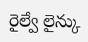రైల్వే లైన్కు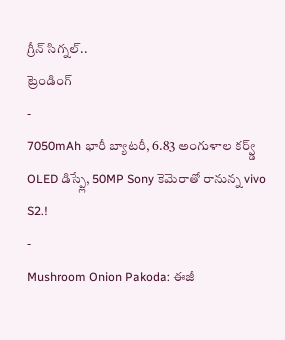గ్రీన్ సిగ్నల్..
ట్రెండింగ్
-
7050mAh భారీ బ్యాటరీ, 6.83 అంగుళాల కర్వ్డ్ OLED డిస్ప్లే, 50MP Sony కెమెరాతో రానున్న vivo S2.!
-
Mushroom Onion Pakoda: ఈజీ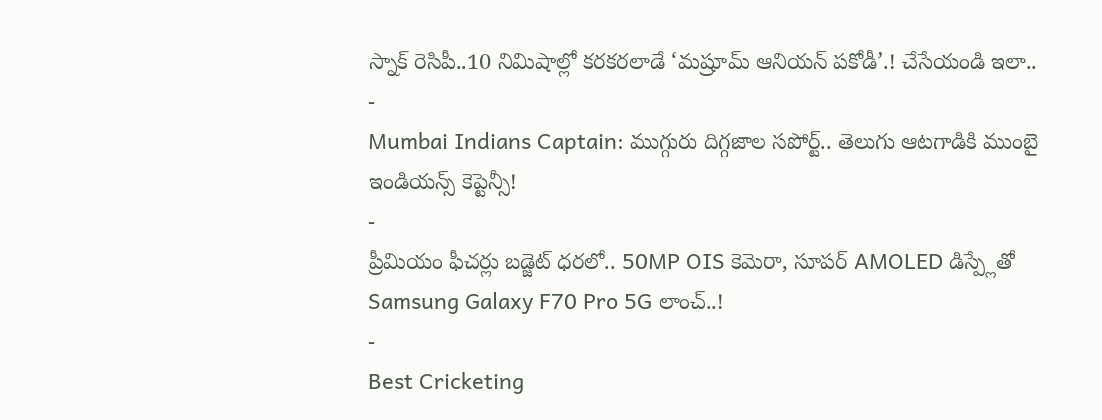స్నాక్ రెసిపీ..10 నిమిషాల్లో కరకరలాడే ‘మష్రూమ్ ఆనియన్ పకోడీ’.! చేసేయండి ఇలా..
-
Mumbai Indians Captain: ముగ్గురు దిగ్గజాల సపోర్ట్.. తెలుగు ఆటగాడికి ముంబై ఇండియన్స్ కెప్టెన్సీ!
-
ప్రీమియం ఫీచర్లు బడ్జెట్ ధరలో.. 50MP OIS కెమెరా, సూపర్ AMOLED డిస్ప్లేతో Samsung Galaxy F70 Pro 5G లాంచ్..!
-
Best Cricketing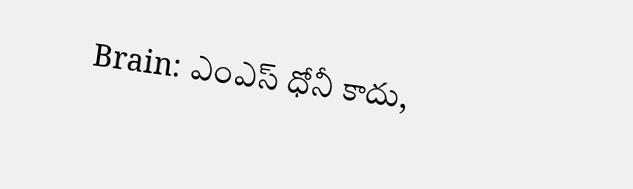Brain: ఎంఎస్ ధోనీ కాదు,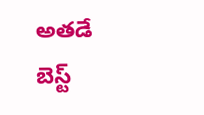అతడే బెస్ట్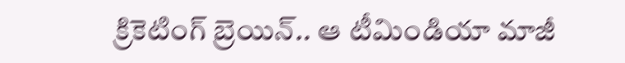క్రికెటింగ్ బ్రెయిన్.. ఆ టీమిండియా మాజీ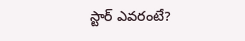స్టార్ ఎవరంటే?